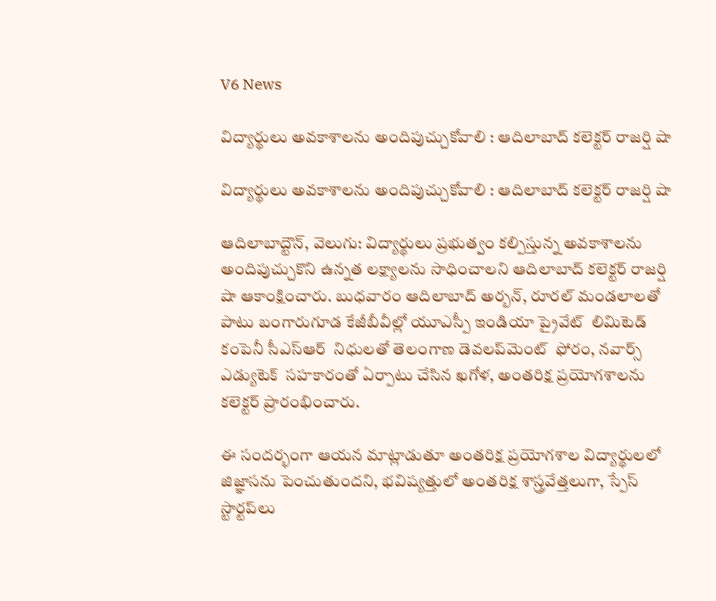V6 News

విద్యార్థులు అవకాశాలను అందిపుచ్చుకోవాలి : ఆదిలాబాద్ కలెక్టర్ రాజర్షి షా

విద్యార్థులు అవకాశాలను అందిపుచ్చుకోవాలి : ఆదిలాబాద్ కలెక్టర్ రాజర్షి షా

ఆదిలాబాద్టౌన్, వెలుగు: విద్యార్థులు ప్రభుత్వం కల్పిస్తున్న అవకాశాలను అందిపుచ్చుకొని ఉన్నత లక్ష్యాలను సాధించాలని ఆదిలాబాద్ కలెక్టర్ రాజర్షి షా ఆకాంక్షించారు. బుధవారం ఆదిలాబాద్ అర్బన్, రూరల్ మండలాలతో పాటు బంగారుగూడ కేజీబీవీల్లో యూఎస్పీ ఇండియా ప్రైవేట్  లిమిటెడ్  కంపెనీ సీఎస్ఆర్  నిధులతో తెలంగాణ డెవలప్‌‌‌‌మెంట్  ఫోరం, నవార్స్  ఎడ్యుటెక్  సహకారంతో ఏర్పాటు చేసిన ఖగోళ, అంతరిక్ష ప్రయోగశాలను కలెక్టర్ ప్రారంభించారు.

ఈ సందర్భంగా ఆయన మాట్లాడుతూ అంతరిక్ష ప్రయోగశాల విద్యార్థులలో జిజ్ఞాసను పెంచుతుందని, భవిష్యత్తులో అంతరిక్ష శాస్త్రవేత్తలుగా, స్పేస్  స్టార్టప్‌‌‌‌లు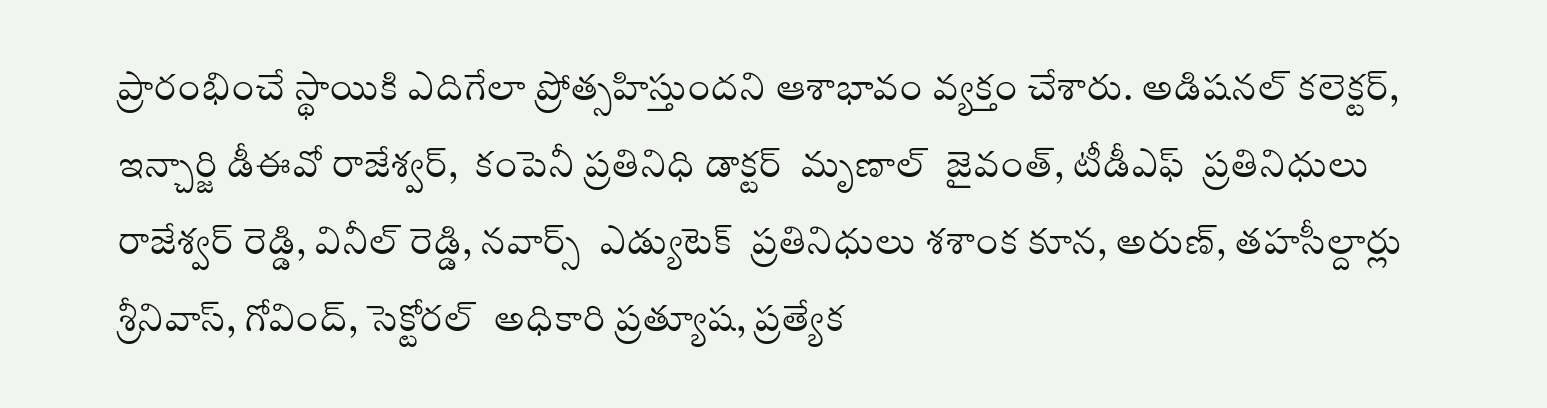ప్రారంభించే స్థాయికి ఎదిగేలా ప్రోత్సహిస్తుందని ఆశాభావం వ్యక్తం చేశారు. అడిషనల్ కలెక్టర్, ఇన్చార్జి డీఈవో రాజేశ్వర్,  కంపెనీ ప్రతినిధి డాక్టర్  మృణాల్  జైవంత్, టీడీఎఫ్  ప్రతినిధులు రాజేశ్వర్ రెడ్డి, వినీల్ రెడ్డి, నవార్స్  ఎడ్యుటెక్  ప్రతినిధులు శశాంక కూన, అరుణ్, తహసీల్దార్లు శ్రీనివాస్, గోవింద్, సెక్టోరల్  అధికారి ప్రత్యూష, ప్రత్యేక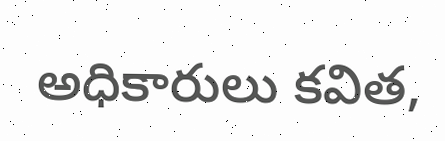అధికారులు కవిత,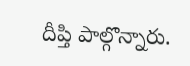దీప్తి పాల్గొన్నారు.